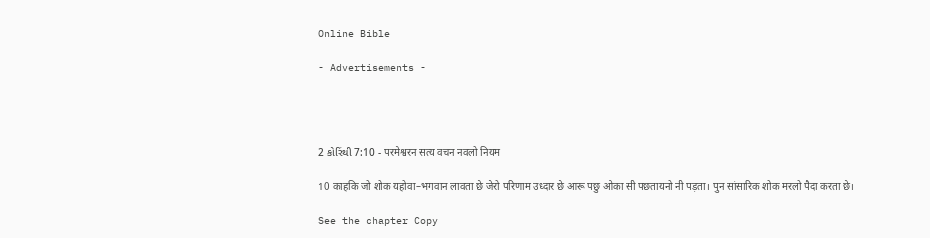Online Bible

- Advertisements -




2 કોરિંથી 7:10 - परमेश्वरन सत्य वचन नवलो नियम

10 काहकि जो शोक यहोवा–भगवान लावता छे जेरो परिणाम उध्दार छे आरू पछु ओका सी पछतायनो नी पड़ता। पुन सांसारिक शोक मरलो पैदा करता छे।

See the chapter Copy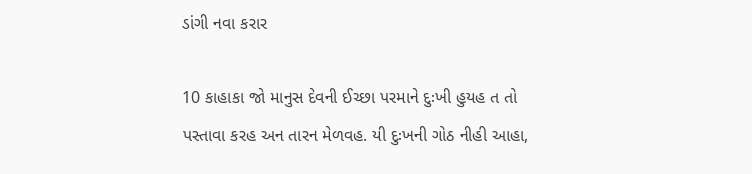ડાંગી નવા કરાર

10 કાહાકા જો માનુસ દેવની ઈચ્છા પરમાને દુઃખી હુયહ ત તો પસ્તાવા કરહ અન તારન મેળવહ. યી દુઃખની ગોઠ નીહી આહા,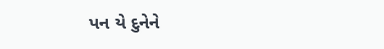પન યે દુનેને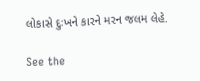લોકાસે દુઃખને કારને મરન જલમ લેહે.

See the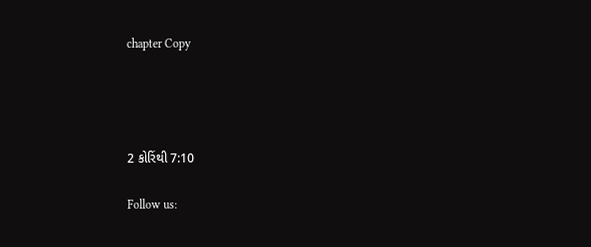chapter Copy




2 કોરિંથી 7:10

Follow us: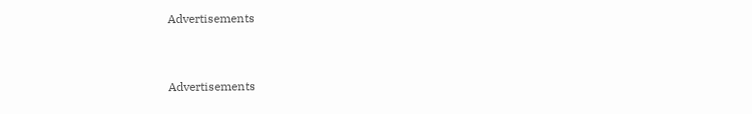Advertisements


Advertisements